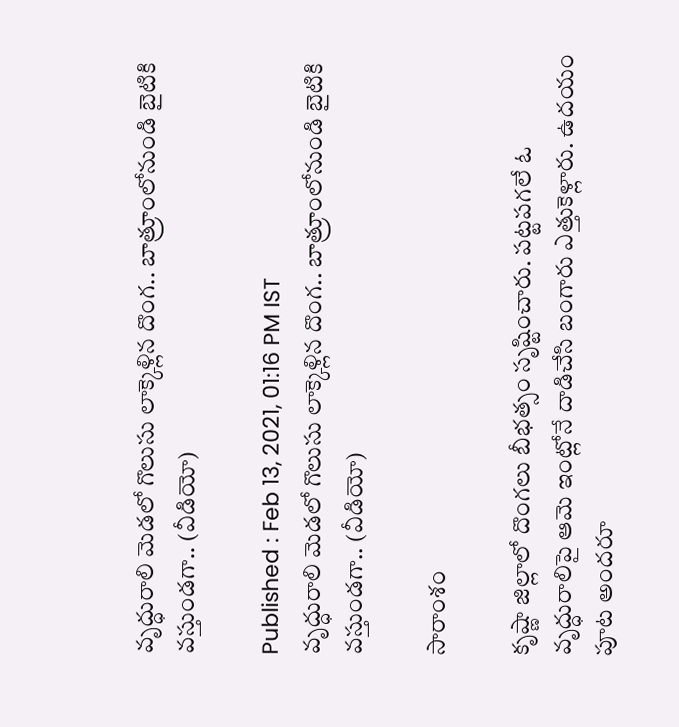వృద్ధురాలి మెడలో గొలుసు లాక్కెళ్లిన దొంగ.. బాత్రూంలోనుండి బైటికి వస్తుండగా.. (వీడియో)

Published : Feb 13, 2021, 01:16 PM IST
వృద్ధురాలి మెడలో గొలుసు లాక్కెళ్లిన దొంగ.. బాత్రూంలోనుండి బైటికి వస్తుండగా.. (వీడియో)

సారాంశం

కృష్ణా జిల్లాలో దొంగలు బీభత్సం సృష్టించారు. పట్టపగలే ఓ వృద్ధురాలిపై ఆమె ఇంట్లోనే దాడిచేసి బంగారు ఎత్తుకెళ్లారు. ఉదయం పూట అందరూ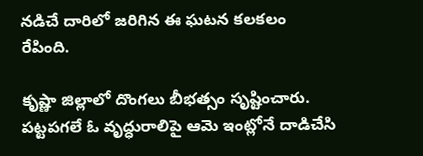నడిచే దారిలో జరిగిన ఈ ఘటన కలకలం రేపింది.

కృష్ణా జిల్లాలో దొంగలు బీభత్సం సృష్టించారు. పట్టపగలే ఓ వృద్ధురాలిపై ఆమె ఇంట్లోనే దాడిచేసి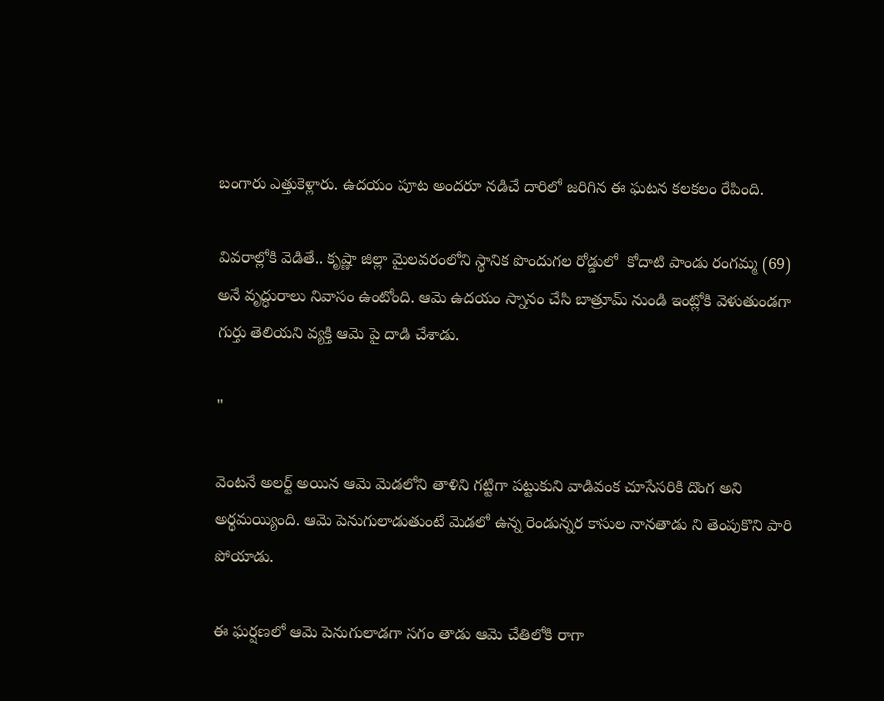బంగారు ఎత్తుకెళ్లారు. ఉదయం పూట అందరూ నడిచే దారిలో జరిగిన ఈ ఘటన కలకలం రేపింది.

వివరాల్లోకి వెడితే.. కృష్ణా జిల్లా మైలవరంలోని స్థానిక పొందుగల రోడ్డులో  కోదాటి పాండు రంగమ్మ (69) అనే వృద్ధురాలు నివాసం ఉంటోంది. ఆమె ఉదయం స్నానం చేసి బాత్రూమ్ నుండి ఇంట్లోకి వెళుతుండగా గుర్తు తెలియని వ్యక్తి ఆమె పై దాడి చేశాడు.

"

వెంటనే అలర్ట్ అయిన ఆమె మెడలోని తాళిని గట్టిగా పట్టుకుని వాడివంక చూసేసరికి దొంగ అని అర్థమయ్యింది. ఆమె పెనుగులాడుతుంటే మెడలో ఉన్న రెండున్నర కాసుల నానతాడు ని తెంపుకొని పారి పోయాడు.

ఈ ఘర్షణలో ఆమె పెనుగులాడగా సగం తాడు ఆమె చేతిలోకి రాగా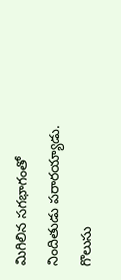మిగిలిన సగభాగంతో నిందితుడు పరారయ్యాడు. గొలుసు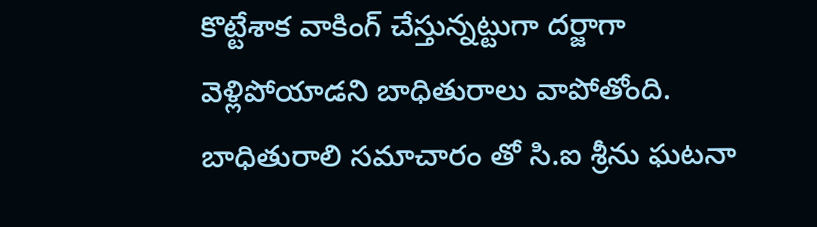కొట్టేశాక వాకింగ్ చేస్తున్నట్టుగా దర్జాగా వెళ్లిపోయాడని బాధితురాలు వాపోతోంది. బాధితురాలి సమాచారం తో సి.ఐ శ్రీను ఘటనా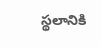స్థలానికి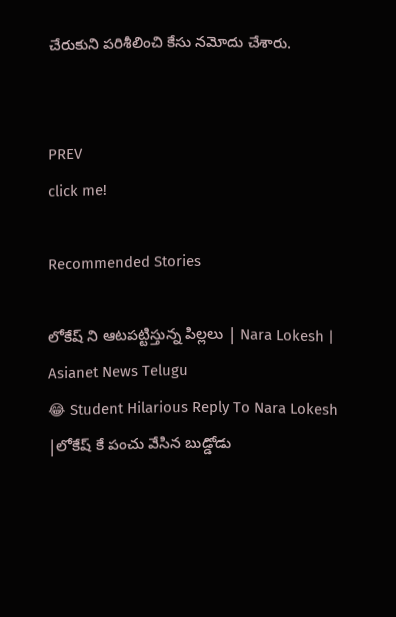చేరుకుని పరిశీలించి కేసు నమోదు చేశారు.


PREV
click me!

Recommended Stories

లోకేష్ ని ఆటపట్టిస్తున్న పిల్లలు | Nara Lokesh | Asianet News Telugu
😂 Student Hilarious Reply To Nara Lokesh |లోకేష్ కే పంచు వేసిన బుడ్డోడు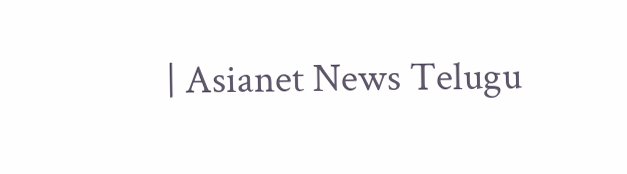| Asianet News Telugu